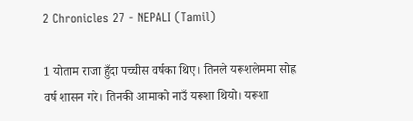2 Chronicles 27 - NEPALI (Tamil)

1 योताम राजा हुँदा पच्चीस वर्षका थिए। तिनले यरूशलेममा सोह्र वर्ष शासन गरे। तिनकी आमाको नाउँ यरूशा थियो। यरूशा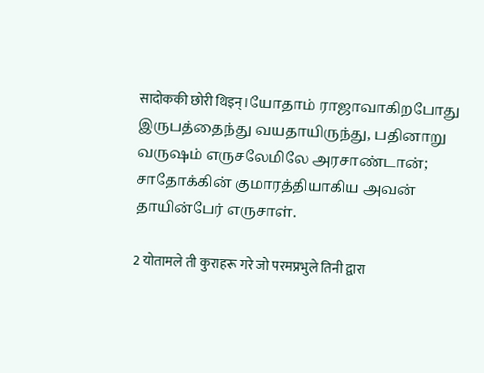सादोककी छोरी थिइन्।யோதாம் ராஜாவாகிறபோது இருபத்தைந்து வயதாயிருந்து, பதினாறு வருஷம் எருசலேமிலே அரசாண்டான்; சாதோக்கின் குமாரத்தியாகிய அவன் தாயின்பேர் எருசாள்.

2 योतामले ती कुराहरू गरे जो परमप्रभुले तिनी द्वारा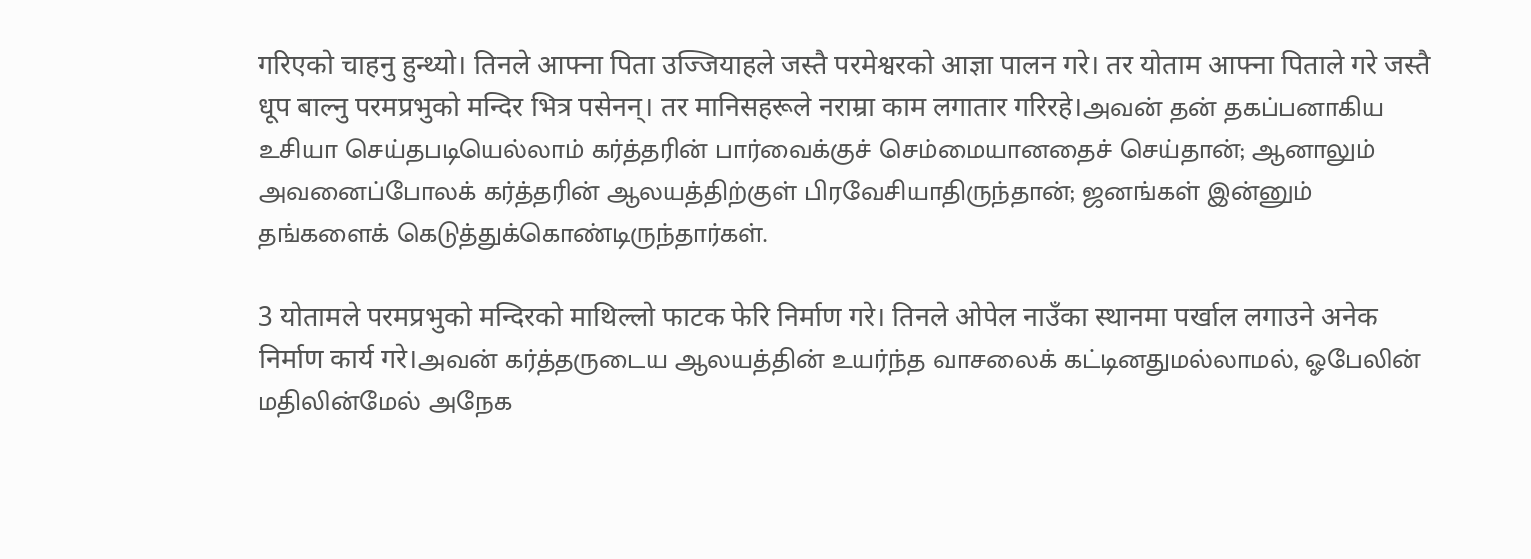गरिएको चाहनु हुन्थ्यो। तिनले आफ्ना पिता उज्जियाहले जस्तै परमेश्वरको आज्ञा पालन गरे। तर योताम आफ्ना पिताले गरे जस्तै धूप बाल्नु परमप्रभुको मन्दिर भित्र पसेनन्। तर मानिसहरूले नराम्रा काम लगातार गरिरहे।அவன் தன் தகப்பனாகிய உசியா செய்தபடியெல்லாம் கர்த்தரின் பார்வைக்குச் செம்மையானதைச் செய்தான்; ஆனாலும் அவனைப்போலக் கர்த்தரின் ஆலயத்திற்குள் பிரவேசியாதிருந்தான்; ஜனங்கள் இன்னும் தங்களைக் கெடுத்துக்கொண்டிருந்தார்கள்.

3 योतामले परमप्रभुको मन्दिरको माथिल्लो फाटक फेरि निर्माण गरे। तिनले ओपेल नाउँका स्थानमा पर्खाल लगाउने अनेक निर्माण कार्य गरे।அவன் கர்த்தருடைய ஆலயத்தின் உயர்ந்த வாசலைக் கட்டினதுமல்லாமல், ஓபேலின் மதிலின்மேல் அநேக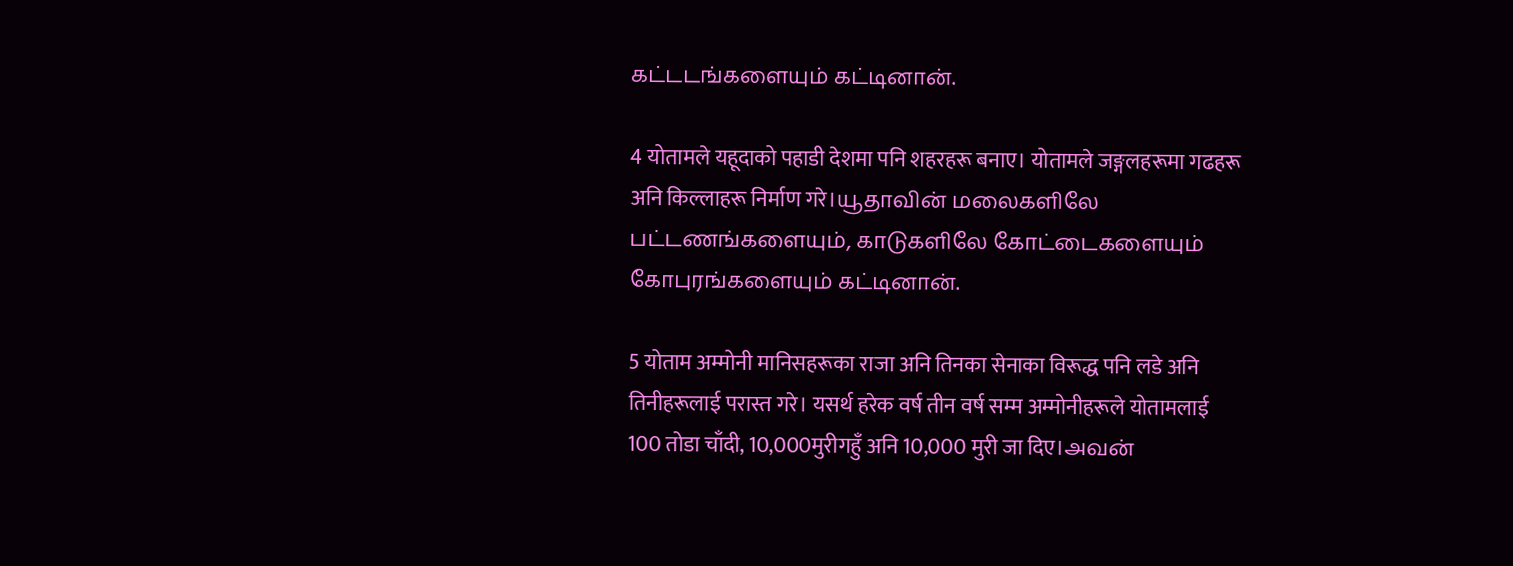கட்டடங்களையும் கட்டினான்.

4 योतामले यहूदाको पहाडी देशमा पनि शहरहरू बनाए। योतामले जङ्गलहरूमा गढहरू अनि किल्लाहरू निर्माण गरे।யூதாவின் மலைகளிலே பட்டணங்களையும், காடுகளிலே கோட்டைகளையும் கோபுரங்களையும் கட்டினான்.

5 योताम अम्मोनी मानिसहरूका राजा अनि तिनका सेनाका विरूद्ध पनि लडे अनि तिनीहरूलाई परास्त गरे। यसर्थ हरेक वर्ष तीन वर्ष सम्म अम्मोनीहरूले योतामलाई 100 तोडा चाँदी, 10,000मुरीगहुँ अनि 10,000 मुरी जा दिए।அவன்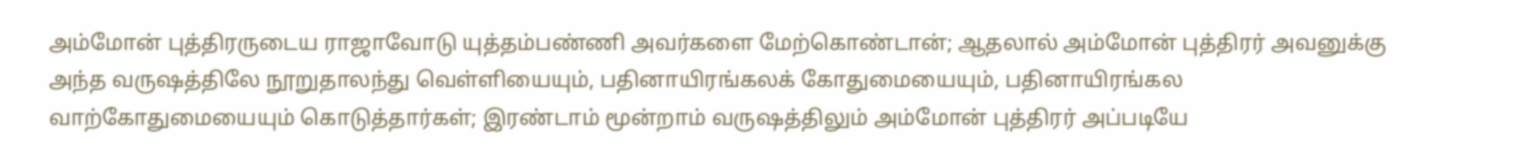அம்மோன் புத்திரருடைய ராஜாவோடு யுத்தம்பண்ணி அவர்களை மேற்கொண்டான்; ஆதலால் அம்மோன் புத்திரர் அவனுக்கு அந்த வருஷத்திலே நூறுதாலந்து வெள்ளியையும், பதினாயிரங்கலக் கோதுமையையும், பதினாயிரங்கல வாற்கோதுமையையும் கொடுத்தார்கள்; இரண்டாம் மூன்றாம் வருஷத்திலும் அம்மோன் புத்திரர் அப்படியே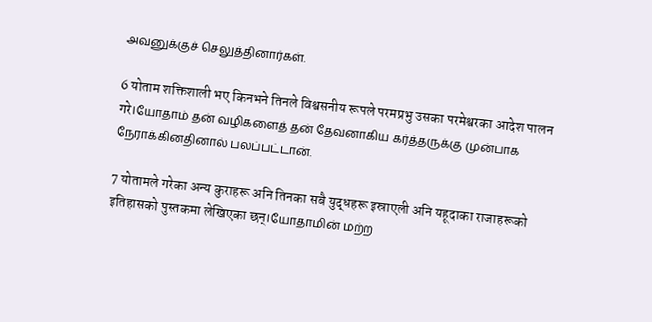அவனுக்குச் செலுத்தினார்கள்.

6 योताम शक्तिशाली भए किनभने तिनले विश्वसनीय रूपले परमप्रभु उसका परमेश्वरका आदेश पालन गरे।யோதாம் தன் வழிகளைத் தன் தேவனாகிய கர்த்தருக்கு முன்பாக நேராக்கினதினால் பலப்பட்டான்.

7 योतामले गरेका अन्य कुराहरू अनि तिनका सबै युद्धहरू इस्राएली अनि यहूदाका राजाहरूको इतिहासको पुस्तकमा लेखिएका छन्।யோதாமின் மற்ற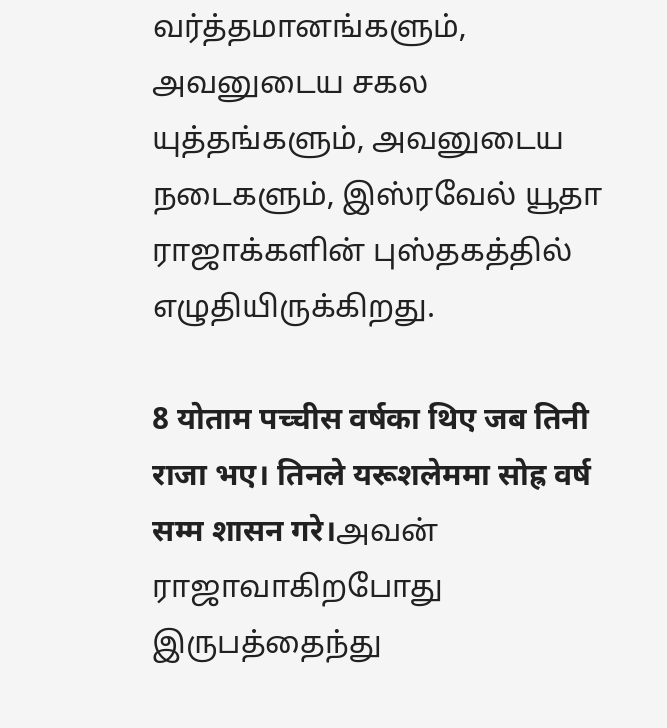வர்த்தமானங்களும், அவனுடைய சகல யுத்தங்களும், அவனுடைய நடைகளும், இஸ்ரவேல் யூதா ராஜாக்களின் புஸ்தகத்தில் எழுதியிருக்கிறது.

8 योताम पच्चीस वर्षका थिए जब तिनी राजा भए। तिनले यरूशलेममा सोह्र वर्ष सम्म शासन गरे।அவன் ராஜாவாகிறபோது இருபத்தைந்து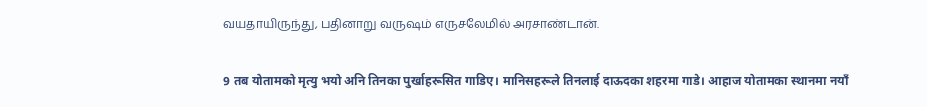வயதாயிருந்து, பதினாறு வருஷம் எருசலேமில் அரசாண்டான்.

9 तब योतामको मृत्यु भयो अनि तिनका पुर्खाहरूसित गाडिए। मानिसहरूले तिनलाई दाऊदका शहरमा गाडे। आहाज योतामका स्थानमा नयाँ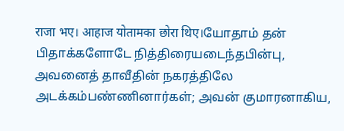राजा भए। आहाज योतामका छोरा थिए।யோதாம் தன் பிதாக்களோடே நித்திரையடைந்தபின்பு, அவனைத் தாவீதின் நகரத்திலே அடக்கம்பண்ணினார்கள்; அவன் குமாரனாகிய,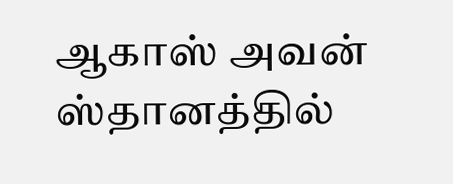ஆகாஸ் அவன் ஸ்தானத்தில்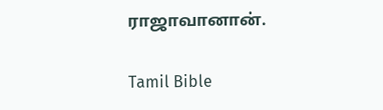ராஜாவானான்.

Tamil Bible